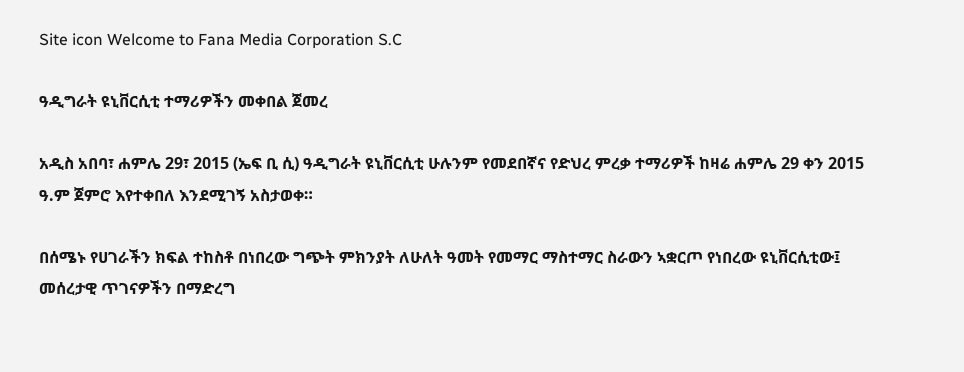Site icon Welcome to Fana Media Corporation S.C

ዓዲግራት ዩኒቨርሲቲ ተማሪዎችን መቀበል ጀመረ

አዲስ አበባ፣ ሐምሌ 29፣ 2015 (ኤፍ ቢ ሲ) ዓዲግራት ዩኒቨርሲቲ ሁሉንም የመደበኛና የድህረ ምረቃ ተማሪዎች ከዛሬ ሐምሌ 29 ቀን 2015 ዓ.ም ጀምሮ እየተቀበለ እንደሚገኝ አስታወቀ።

በሰሜኑ የሀገራችን ክፍል ተከስቶ በነበረው ግጭት ምክንያት ለሁለት ዓመት የመማር ማስተማር ስራውን ኣቋርጦ የነበረው ዩኒቨርሲቲው፤ መሰረታዊ ጥገናዎችን በማድረግ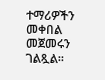ተማሪዎችን መቀበል መጀመሩን ገልጿል።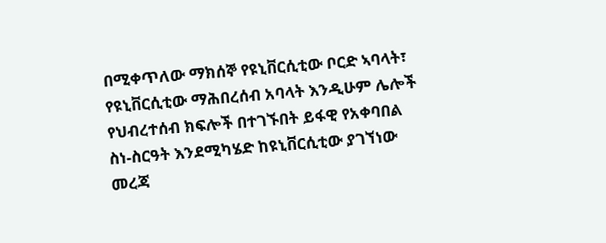በሚቀጥለው ማክሰኞ የዩኒቨርሲቲው ቦርድ ኣባላት፣ የዩኒቨርሲቲው ማሕበረሰብ አባላት እንዲሁም ሌሎች የህብረተሰብ ክፍሎች በተገኙበት ይፋዊ የአቀባበል ስነ-ስርዓት እንደሚካሄድ ከዩኒቨርሲቲው ያገኘነው መረጃ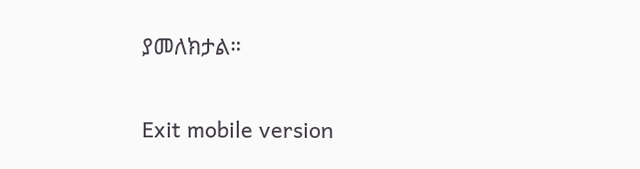ያመለክታል።

Exit mobile version